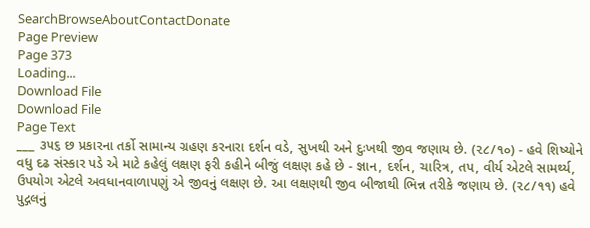SearchBrowseAboutContactDonate
Page Preview
Page 373
Loading...
Download File
Download File
Page Text
___ ૩૫૬ છ પ્રકારના તર્કો સામાન્ય ગ્રહણ કરનારા દર્શન વડે, સુખથી અને દુઃખથી જીવ જણાય છે. (૨૮/૧૦) - હવે શિષ્યોને વધુ દઢ સંસ્કાર પડે એ માટે કહેલું લક્ષણ ફરી કહીને બીજું લક્ષણ કહે છે - જ્ઞાન, દર્શન, ચારિત્ર, તપ, વીર્ય એટલે સામર્થ્ય, ઉપયોગ એટલે અવધાનવાળાપણું એ જીવનું લક્ષણ છે. આ લક્ષણથી જીવ બીજાથી ભિન્ન તરીકે જણાય છે. (૨૮/૧૧) હવે પુદ્ગલનું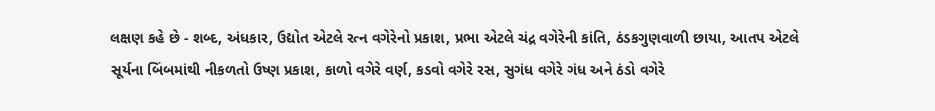લક્ષણ કહે છે - શબ્દ, અંધકાર, ઉદ્યોત એટલે રત્ન વગેરેનો પ્રકાશ, પ્રભા એટલે ચંદ્ર વગેરેની કાંતિ, ઠંડકગુણવાળી છાયા, આતપ એટલે સૂર્યના બિંબમાંથી નીકળતો ઉષ્ણ પ્રકાશ, કાળો વગેરે વર્ણ, કડવો વગેરે રસ, સુગંધ વગેરે ગંધ અને ઠંડો વગેરે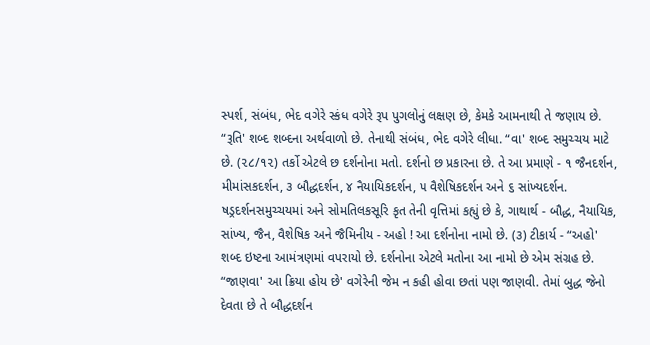સ્પર્શ, સંબંધ, ભેદ વગેરે સ્કંધ વગેરે રૂપ પુગલોનું લક્ષણ છે, કેમકે આમનાથી તે જણાય છે. “રૂતિ' શબ્દ શબ્દના અર્થવાળો છે. તેનાથી સંબંધ, ભેદ વગેરે લીધા. “વા' શબ્દ સમુચ્ચય માટે છે. (૨૮/૧૨) તર્કો એટલે છ દર્શનોના મતો. દર્શનો છ પ્રકારના છે. તે આ પ્રમાણે - ૧ જૈનદર્શન, મીમાંસકદર્શન, ૩ બૌદ્ધદર્શન, ૪ નૈયાયિકદર્શન, ૫ વૈશેષિકદર્શન અને ૬ સાંખ્યદર્શન. ષડ્રદર્શનસમુચ્ચયમાં અને સોમતિલકસૂરિ કૃત તેની વૃત્તિમાં કહ્યું છે કે, ગાથાર્થ - બૌદ્ધ, નૈયાયિક, સાંખ્ય, જૈન, વૈશેષિક અને જૈમિનીય - અહો ! આ દર્શનોના નામો છે. (૩) ટીકાર્ય - “અહો' શબ્દ ઇષ્ટના આમંત્રણમાં વપરાયો છે. દર્શનોના એટલે મતોના આ નામો છે એમ સંગ્રહ છે. “જાણવા' આ ક્રિયા હોય છે' વગેરેની જેમ ન કહી હોવા છતાં પણ જાણવી. તેમાં બુદ્ધ જેનો દેવતા છે તે બૌદ્ધદર્શન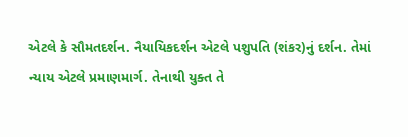એટલે કે સૌમતદર્શન. નૈયાયિકદર્શન એટલે પશુપતિ (શંકર)નું દર્શન. તેમાં ન્યાય એટલે પ્રમાણમાર્ગ. તેનાથી યુક્ત તે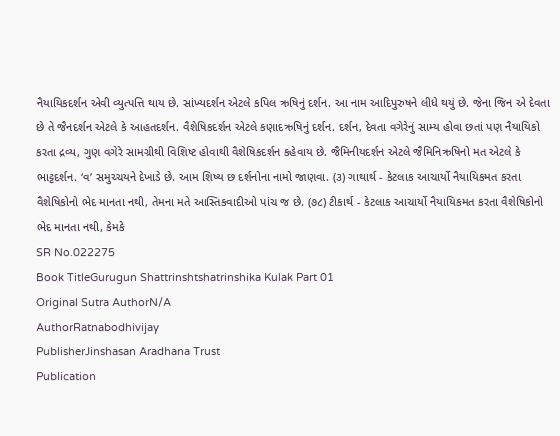નૈયાયિકદર્શન એવી વ્યુત્પત્તિ થાય છે. સાંખ્યદર્શન એટલે કપિલ ઋષિનું દર્શન. આ નામ આદિપુરુષને લીધે થયું છે. જેના જિન એ દેવતા છે તે જૈનદર્શન એટલે કે આહતદર્શન. વૈશેષિકદર્શન એટલે કણાદઋષિનું દર્શન. દર્શન, દેવતા વગેરેનું સામ્ય હોવા છતાં પણ નૈયાયિકો કરતા દ્રવ્ય, ગુણ વગેરે સામગ્રીથી વિશિષ્ટ હોવાથી વૈશેષિકદર્શન કહેવાય છે. જૈમિનીયદર્શન એટલે જૈમિનિઋષિનો મત એટલે કે ભાટ્ટદર્શન. ‘વ’ સમુચ્ચયને દેખાડે છે. આમ શિષ્ય છ દર્શનોના નામો જાણવા. (૩) ગાથાર્થ - કેટલાક આચાર્યો નૈયાયિકમત કરતા વૈશેષિકોનો ભેદ માનતા નથી, તેમના મતે આસ્તિકવાદીઓ પાંચ જ છે. (૭૮) ટીકાર્થ - કેટલાક આચાર્યો નૈયાયિકમત કરતા વૈશેષિકોનો ભેદ માનતા નથી, કેમકે
SR No.022275
Book TitleGurugun Shattrinshtshatrinshika Kulak Part 01
Original Sutra AuthorN/A
AuthorRatnabodhivijay
PublisherJinshasan Aradhana Trust
Publication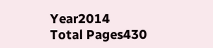Year2014
Total Pages430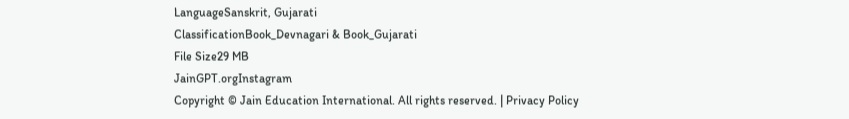LanguageSanskrit, Gujarati
ClassificationBook_Devnagari & Book_Gujarati
File Size29 MB
JainGPT.orgInstagram
Copyright © Jain Education International. All rights reserved. | Privacy Policy